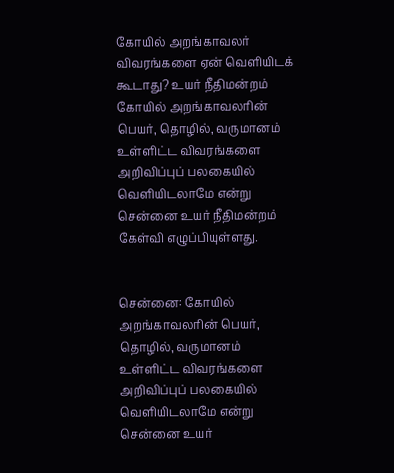கோயில் அறங்காவலர் விவரங்களை ஏன் வெளியிடக் கூடாது? உயர் நீதிமன்றம்
கோயில் அறங்காவலரின் பெயர், தொழில், வருமானம் உள்ளிட்ட விவரங்களை அறிவிப்புப் பலகையில் வெளியிடலாமே என்று சென்னை உயர் நீதிமன்றம் கேள்வி எழுப்பியுள்ளது.


சென்னை: கோயில் அறங்காவலரின் பெயர், தொழில், வருமானம் உள்ளிட்ட விவரங்களை அறிவிப்புப் பலகையில் வெளியிடலாமே என்று சென்னை உயர்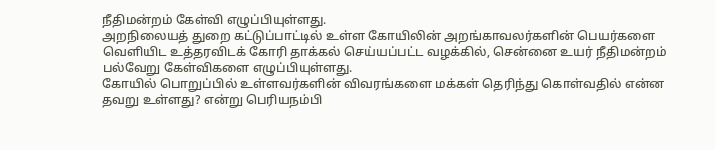நீதிமன்றம் கேள்வி எழுப்பியுள்ளது.
அறநிலையத் துறை கட்டுப்பாட்டில் உள்ள கோயிலின் அறங்காவலர்களின் பெயர்களை வெளியிட உத்தரவிடக் கோரி தாக்கல் செய்யப்பட்ட வழக்கில், சென்னை உயர் நீதிமன்றம் பல்வேறு கேள்விகளை எழுப்பியுள்ளது.
கோயில் பொறுப்பில் உள்ளவர்களின் விவரங்களை மக்கள் தெரிந்து கொள்வதில் என்ன தவறு உள்ளது? என்று பெரியநம்பி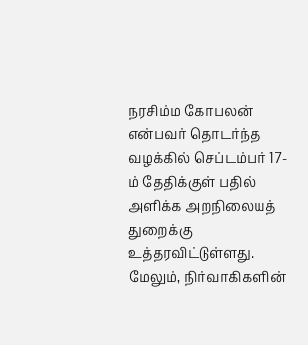நரசிம்ம கோபலன் என்பவர் தொடர்ந்த வழக்கில் செப்டம்பர் 17-ம் தேதிக்குள் பதில் அளிக்க அறநிலையத் துறைக்கு உத்தரவிட்டுள்ளது.
மேலும், நிர்வாகிகளின்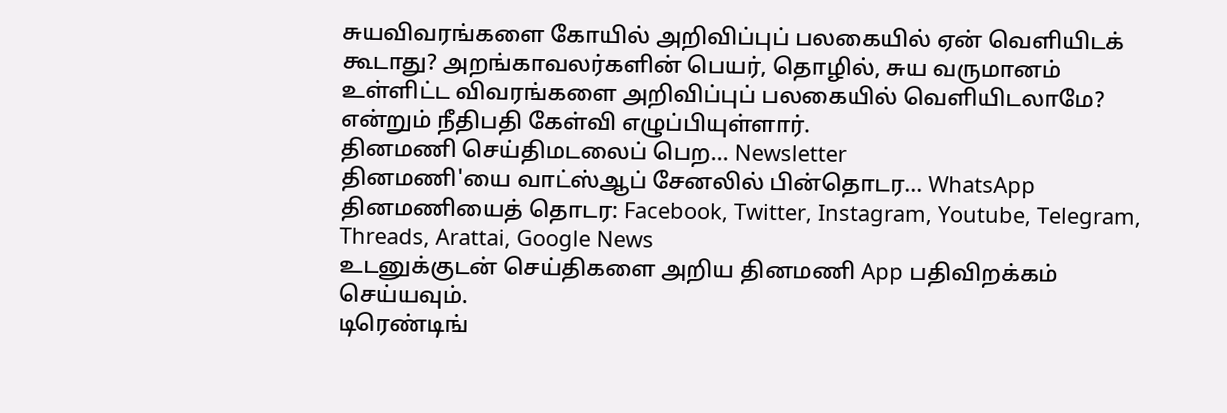சுயவிவரங்களை கோயில் அறிவிப்புப் பலகையில் ஏன் வெளியிடக் கூடாது? அறங்காவலர்களின் பெயர், தொழில், சுய வருமானம் உள்ளிட்ட விவரங்களை அறிவிப்புப் பலகையில் வெளியிடலாமே? என்றும் நீதிபதி கேள்வி எழுப்பியுள்ளார்.
தினமணி செய்திமடலைப் பெற... Newsletter
தினமணி'யை வாட்ஸ்ஆப் சேனலில் பின்தொடர... WhatsApp
தினமணியைத் தொடர: Facebook, Twitter, Instagram, Youtube, Telegram, Threads, Arattai, Google News
உடனுக்குடன் செய்திகளை அறிய தினமணி App பதிவிறக்கம் செய்யவும்.
டிரெண்டிங்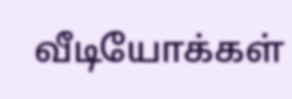வீடியோக்கள்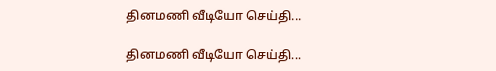தினமணி வீடியோ செய்தி...

தினமணி வீடியோ செய்தி...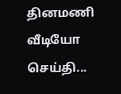தினமணி வீடியோ செய்தி...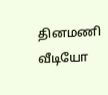தினமணி வீடியோ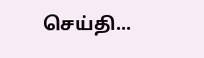செய்தி...